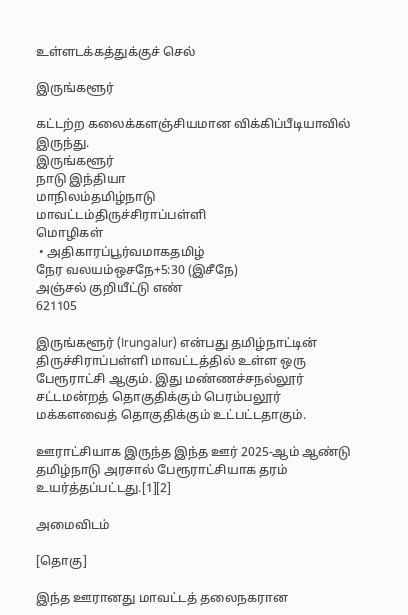உள்ளடக்கத்துக்குச் செல்

இருங்களூர்

கட்டற்ற கலைக்களஞ்சியமான விக்கிப்பீடியாவில் இருந்து.
இருங்களூர்
நாடு இந்தியா
மாநிலம்தமிழ்நாடு
மாவட்டம்திருச்சிராப்பள்ளி
மொழிகள்
 • அதிகாரப்பூர்வமாகதமிழ்
நேர வலயம்ஒசநே+5:30 (இசீநே)
அஞ்சல் குறியீட்டு எண்
621105

இருங்களூர் (Irungalur) என்பது தமிழ்நாட்டின் திருச்சிராப்பள்ளி மாவட்டத்தில் உள்ள ஒரு பேரூராட்சி ஆகும். இது மண்ணச்சநல்லூர் சட்டமன்றத் தொகுதிக்கும் பெரம்பலூர் மக்களவைத் தொகுதிக்கும் உட்பட்டதாகும்.

ஊராட்சியாக இருந்த இந்த ஊர் 2025-ஆம் ஆண்டு தமிழ்நாடு அரசால் பேரூராட்சியாக தரம் உயர்த்தப்பட்டது.[1][2]

அமைவிடம்

[தொகு]

இந்த ஊரானது மாவட்டத் தலைநகரான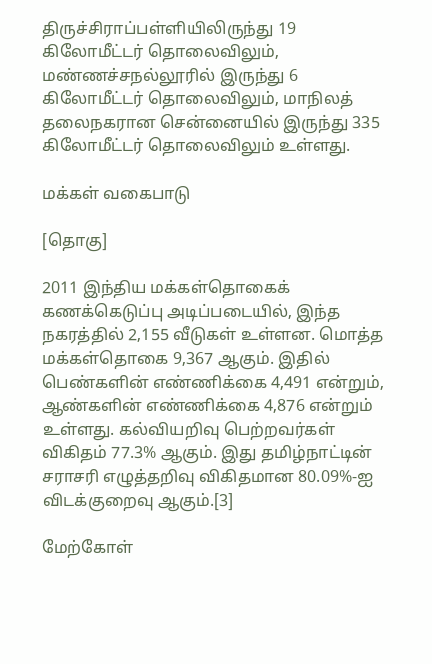திருச்சிராப்பள்ளியிலிருந்து 19 கிலோமீட்டர் தொலைவிலும், மண்ணச்சநல்லூரில் இருந்து 6 கிலோமீட்டர் தொலைவிலும், மாநிலத் தலைநகரான சென்னையில் இருந்து 335 கிலோமீட்டர் தொலைவிலும் உள்ளது.

மக்கள் வகைபாடு

[தொகு]

2011 இந்திய மக்கள்தொகைக் கணக்கெடுப்பு அடிப்படையில், இந்த நகரத்தில் 2,155 வீடுகள் உள்ளன. மொத்த மக்கள்தொகை 9,367 ஆகும். இதில் பெண்களின் எண்ணிக்கை 4,491 என்றும், ஆண்களின் எண்ணிக்கை 4,876 என்றும் உள்ளது. கல்வியறிவு பெற்றவர்கள் விகிதம் 77.3% ஆகும். இது தமிழ்நாட்டின் சராசரி எழுத்தறிவு விகிதமான 80.09%-ஐ விடக்குறைவு ஆகும்.[3]

மேற்கோள்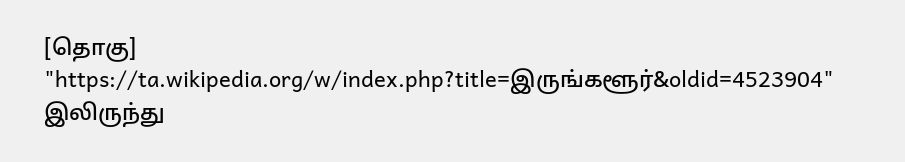[தொகு]
"https://ta.wikipedia.org/w/index.php?title=இருங்களூர்&oldid=4523904" இலிருந்து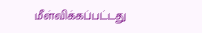மீள்விக்கப்பட்டது